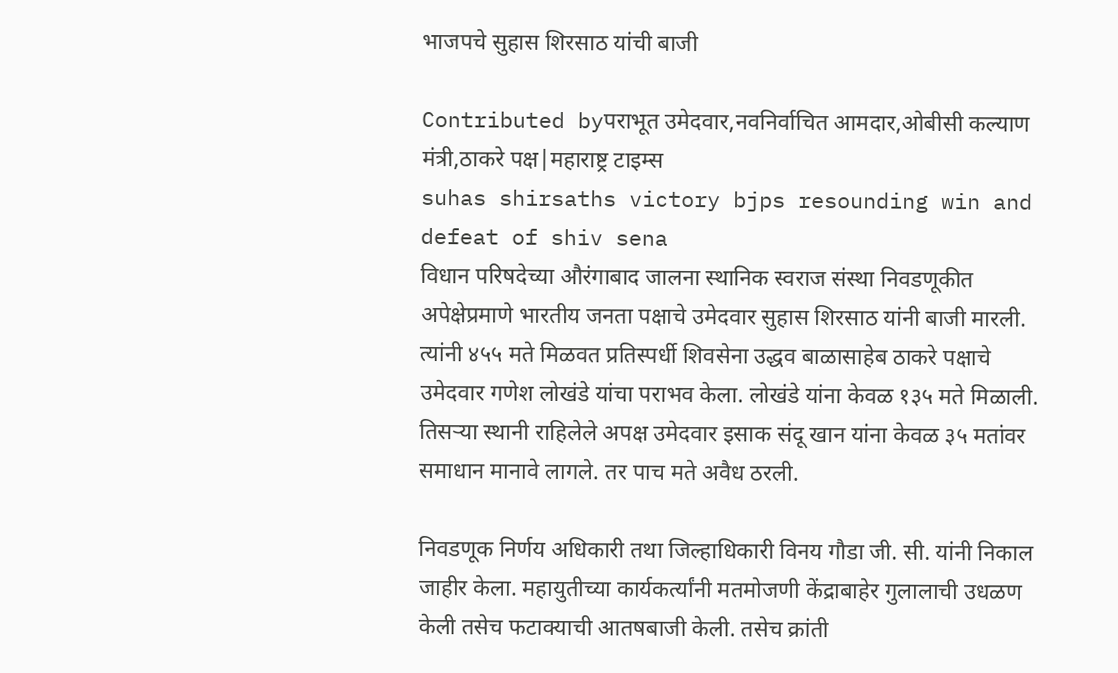भाजपचे सुहास शिरसाठ यांची बाजी

Contributed byपराभूत उमेदवार,नवनिर्वाचित आमदार,ओबीसी कल्याण मंत्री,ठाकरे पक्ष|महाराष्ट्र टाइम्स
suhas shirsaths victory bjps resounding win and defeat of shiv sena
विधान परिषदेच्या औरंगाबाद जालना स्थानिक स्वराज संस्था निवडणूकीत अपेक्षेप्रमाणे भारतीय जनता पक्षाचे उमेदवार सुहास शिरसाठ यांनी बाजी मारली. त्यांनी ४५५ मते मिळवत प्रतिस्पर्धी शिवसेना उद्धव बाळासाहेब ठाकरे पक्षाचे उमेदवार गणेश लोखंडे यांचा पराभव केला. लोखंडे यांना केवळ १३५ मते मिळाली. तिसऱ्या स्थानी राहिलेले अपक्ष उमेदवार इसाक संदू खान यांना केवळ ३५ मतांवर समाधान मानावे लागले. तर पाच मते अवैध ठरली.

निवडणूक निर्णय अधिकारी तथा जिल्हाधिकारी विनय गौडा जी. सी. यांनी निकाल जाहीर केला. महायुतीच्या कार्यकर्त्यांनी मतमोजणी केंद्राबाहेर गुलालाची उधळण केली तसेच फटाक्याची आतषबाजी केली. तसेच क्रांती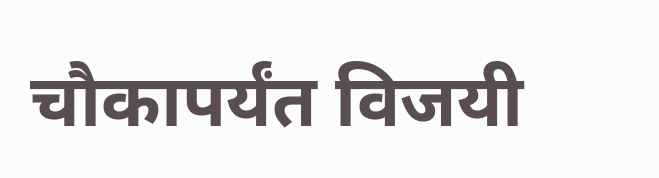चौकापर्यंत विजयी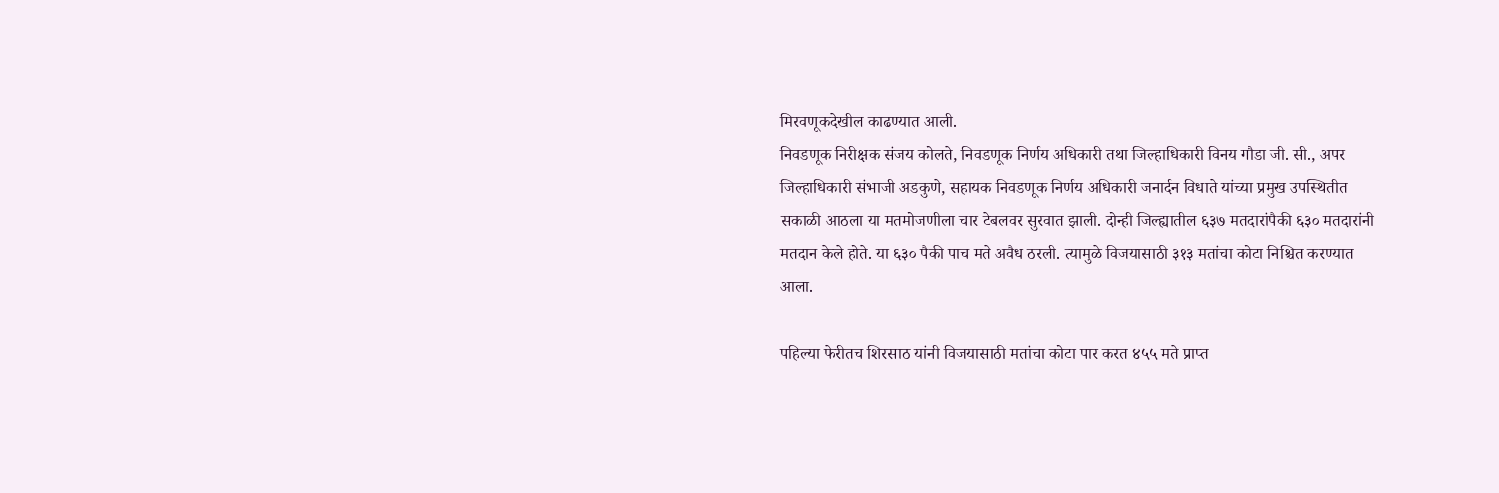मिरवणूकदेखील काढण्यात आली.
निवडणूक निरीक्षक संजय कोलते, निवडणूक निर्णय अधिकारी तथा जिल्हाधिकारी विनय गौडा जी. सी., अपर जिल्हाधिकारी संभाजी अडकुणे, सहायक निवडणूक निर्णय अधिकारी जनार्दन विधाते यांच्या प्रमुख उपस्थितीत सकाळी आठला या मतमोजणीला चार टेबलवर सुरवात झाली. दोन्ही जिल्ह्यातील ६३७ मतदारांपैकी ६३० मतदारांनी मतदान केले होते. या ६३० पैकी पाच मते अवैध ठरली. त्यामुळे विजयासाठी ३१३ मतांचा कोटा निश्चित करण्यात आला.

पहिल्या फेरीतच शिरसाठ यांनी विजयासाठी मतांचा कोटा पार करत ४५५ मते प्राप्त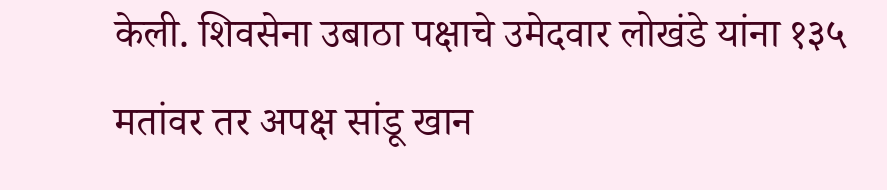केली. शिवसेना उबाठा पक्षाचे उमेदवार लोखंडे यांना १३५ मतांवर तर अपक्ष सांडू खान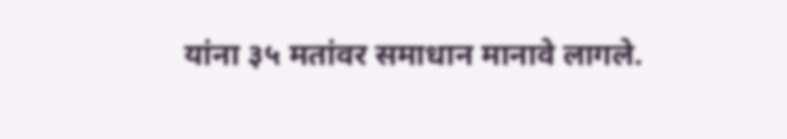यांना ३५ मतांवर समाधान मानावे लागले.